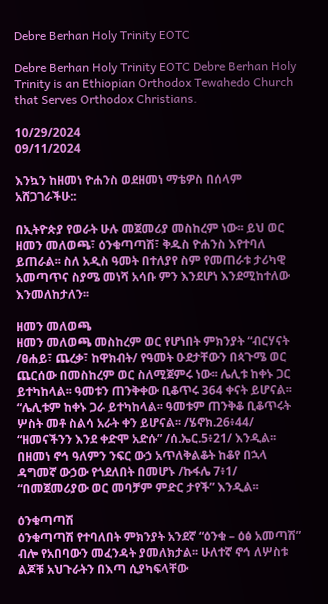Debre Berhan Holy Trinity EOTC

Debre Berhan Holy Trinity EOTC Debre Berhan Holy Trinity is an Ethiopian Orthodox Tewahedo Church that Serves Orthodox Christians.

10/29/2024
09/11/2024

እንኳን ከዘመነ ዮሐንስ ወደዘመነ ማቴዎስ በሰላም አሸጋገራችሁ::

በኢትዮጵያ የወራት ሁሉ መጀመሪያ መስከረም ነው፡፡ ይህ ወር ዘመን መለወጫ፣ ዕንቁጣጣሽ፣ ቅዱስ ዮሐንስ እየተባለ ይጠራል፡፡ ስለ አዲስ ዓመት በተለያየ ስም የመጠራቱ ታሪካዊ አመጣጥና ስያሜ መነሻ አሳቡ ምን እንደሆነ እንደሚከተለው እንመለከታለን፡፡

ዘመን መለወጫ
ዘመን መለወጫ መስከረም ወር የሆነበት ምክንያት “ብርሃናት /ፀሐይ፣ ጨረቃ፣ ከዋክብት/ የዓመት ዑደታቸውን በጳጉሜ ወር ጨርሰው በመስከረም ወር ስለሚጀምሩ ነው፡፡ ሌሊቱ ከቀኑ ጋር ይተካከላል፡፡ ዓመቱን ጠንቅቀው ቢቆጥሩ 364 ቀናት ይሆናል፡፡ “ሌሊቱም ከቀኑ ጋራ ይተካከላል፡፡ ዓመቱም ጠንቅቆ ቢቆጥሩት ሦስት መቶ ስልሳ አራት ቀን ይሆናል፡፡ /ሄኖክ.26፥44/ “ዘመናችንን እንደ ቀድሞ አድሱ” /ሰ.ኤር.5፥21/ እንዲል፡፡
በዘመነ ኖኅ ዓለምን ንፍር ውኃ አጥለቅልቆት ከቆየ በኋላ ዳግመኛ ውኃው የጎደለበት በመሆኑ /ኩፋሌ 7፥1/ “በመጀመሪያው ወር መባቻም ምድር ታየች” እንዲል፡፡

ዕንቁጣጣሽ
ዕንቁጣጣሽ የተባለበት ምክንያት አንደኛ “ዕንቁ – ዕፅ አመጣሽ” ብሎ የአበባውን መፈንዳት ያመለክታል፡፡ ሁለተኛ ኖኅ ለሦስቱ ልጆቹ አህጉራትን በእጣ ሲያካፍላቸው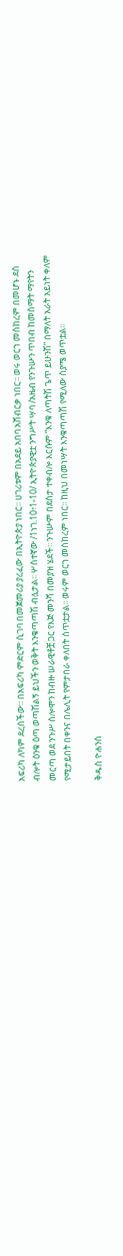አፍሪካ ለካም ደረሰችው፡፡ በአፍሪካ ምድርም ሲገባ በመጀመሪያ ያረፈው በኢትዮጵያ ነበር፡፡ ሀገሪቱም በአደይ አበባ አሸብርቃ ነበር፡፡ ወሩ ወርኀ መስከረም በመሆኑ ደስ ብሎት ዕንቁ ዕጣ ወጣሽልኝ ይህችን ወቅት እንቁጣጣሽ ብሏታል፡፡ ሦስተኛው /1ነገ.10፥1-10/ ኢትዮጵያዊቷ ንግሥት ሣባ /አዜብ የንጉሡን ጥበብ ከመስማት ማየትን መርጣ ወደ ንጉሥ ሰሎሞን ከብዙ ሠራዊቶቿ ጋር የእጅ መንሻ በመያዝ ሄደች፡፡ ንጉሡም በደስታ ተቀብሎ እርሱም “እንቁ ለጣትሽ ጌጥ ይሁንሽ” በማለት አራት አይነት ቀለም የሚታይበት በቀንና በሌሊት የምታበራ ቀለበት ሰጥቷታል፡፡ ወሩም ወርኀ መስከረም ነበር፡፡ ከዚህ በመነሣት እንቁጣጣሽ የሚለው ስያሜ ወጥቷል፡፡

ቅዱስ ዮሐንስ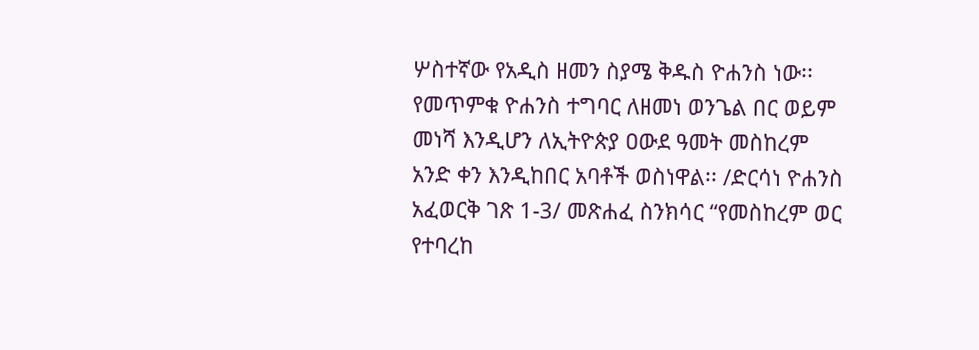ሦስተኛው የአዲስ ዘመን ስያሜ ቅዱስ ዮሐንስ ነው፡፡ የመጥምቁ ዮሐንስ ተግባር ለዘመነ ወንጌል በር ወይም መነሻ እንዲሆን ለኢትዮጵያ ዐውደ ዓመት መስከረም አንድ ቀን እንዲከበር አባቶች ወስነዋል፡፡ /ድርሳነ ዮሐንስ አፈወርቅ ገጽ 1-3/ መጽሐፈ ስንክሳር “የመስከረም ወር የተባረከ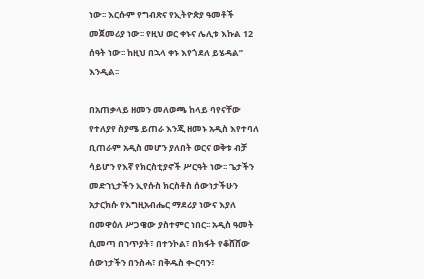ነው፡፡ እርሱም የግብጽና የኢትዮጵያ ዓመቶች መጀመሪያ ነው፡፡ የዚህ ወር ቀኑና ሌሊቱ እኩል 12 ሰዓት ነው፡፡ ከዚህ በኋላ ቀኑ እየጎደለ ይሄዳል” እንዲል፡፡

በአጠቃላይ ዘመን መለወጫ ከላይ ባየናቸው የተለያየ ስያሜ ይጠራ እንጂ ዘመኑ አዲስ እየተባለ ቢጠራም አዲስ መሆን ያለበት ወርና ወቅቱ ብቻ ሳይሆን የእኛ የክርስቲያኖች ሥርዓት ነው፡፡ ጌታችን መድኀኒታችን ኢየሱስ ክርስቶስ ሰውነታችሁን አታርክሱ የእግዚአብሔር ማደሪያ ነውና እያለ በመዋዕለ ሥጋዌው ያስተምር ነበር፡፡ አዲስ ዓመት ሲመጣ በኀጥያት፣ በተንኮል፣ በክፋት የቆሸሸው ሰውነታችን በንስሓ፣ በቅዱስ ቊርባን፣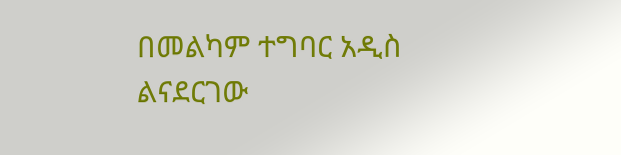በመልካም ተግባር አዲስ ልናደርገው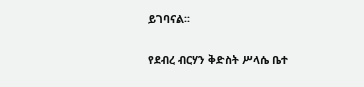ይገባናል፡፡

የደብረ ብርሃን ቅድስት ሥላሴ ቤተ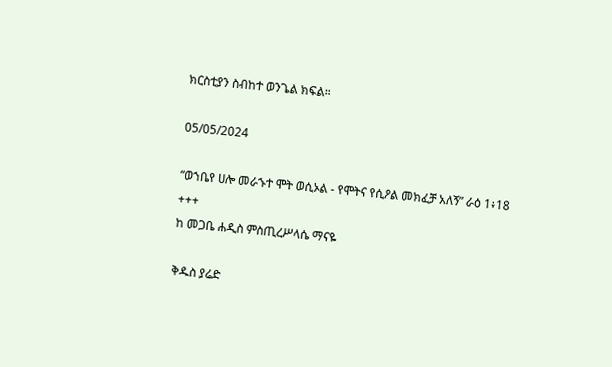ክርስቲያን ስብከተ ወንጌል ክፍል።

05/05/2024

“ወኀቤየ ሀሎ መራኁተ ሞት ወሲኦል - የሞትና የሲዖል መክፈቻ አለኝ” ራዕ 1፥18
+++
ከ መጋቤ ሐዲስ ምስጢረሥላሴ ማናዬ

ቅዱስ ያሬድ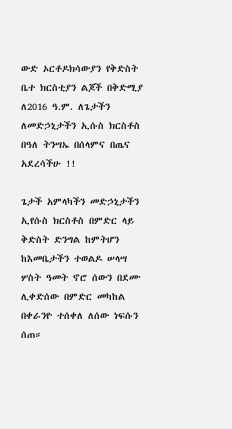ውድ ኦርቶዶክሳውያን የቅድስት ቤተ ክርስቲያን ልጆች በቅድሚያ ለ2016 ዓ.ም. ለጌታችን ለመድኃኒታችን ኢሱስ ክርስቶስ በዓለ ትንሣኤ በሰላምና በጤና አደረሳችሁ !!

ጌታች አምላካችን መድኃኒታችን ኢየሱስ ክርስቶስ በምድር ላይ ቅድስት ድንግል ከምትሆን ከእመቤታችን ተወልዶ ሠላሣ ሦስት ዓመት ኖሮ ሰውን በደሙ ሊቀድሰው በምድር መካከል በቀራንዮ ተሰቀለ ለሰው ነፍሱን ሰጠ።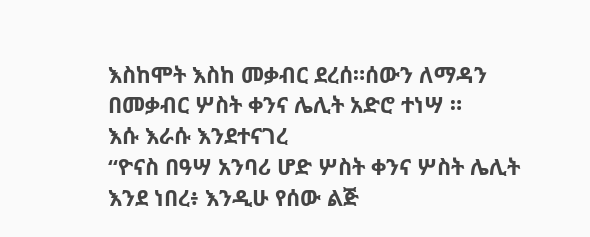እስከሞት እስከ መቃብር ደረሰ።ሰውን ለማዳን በመቃብር ሦስት ቀንና ሌሊት አድሮ ተነሣ ።
እሱ እራሱ እንደተናገረ
“ዮናስ በዓሣ አንባሪ ሆድ ሦስት ቀንና ሦስት ሌሊት እንደ ነበረ፥ እንዲሁ የሰው ልጅ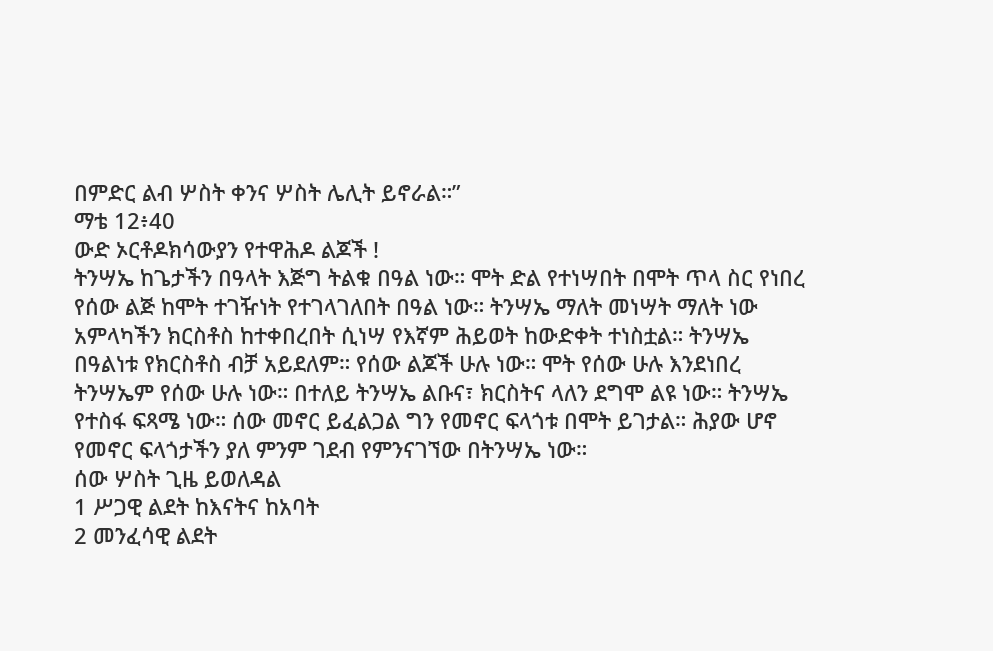በምድር ልብ ሦስት ቀንና ሦስት ሌሊት ይኖራል።”
ማቴ 12፥40
ውድ ኦርቶዶክሳውያን የተዋሕዶ ልጆች !
ትንሣኤ ከጌታችን በዓላት እጅግ ትልቁ በዓል ነው። ሞት ድል የተነሣበት በሞት ጥላ ስር የነበረ የሰው ልጅ ከሞት ተገዥነት የተገላገለበት በዓል ነው። ትንሣኤ ማለት መነሣት ማለት ነው አምላካችን ክርስቶስ ከተቀበረበት ሲነሣ የእኛም ሕይወት ከውድቀት ተነስቷል። ትንሣኤ በዓልነቱ የክርስቶስ ብቻ አይደለም። የሰው ልጆች ሁሉ ነው። ሞት የሰው ሁሉ እንደነበረ ትንሣኤም የሰው ሁሉ ነው። በተለይ ትንሣኤ ልቡና፣ ክርስትና ላለን ደግሞ ልዩ ነው። ትንሣኤ የተስፋ ፍጻሜ ነው። ሰው መኖር ይፈልጋል ግን የመኖር ፍላጎቱ በሞት ይገታል። ሕያው ሆኖ የመኖር ፍላጎታችን ያለ ምንም ገደብ የምንናገኘው በትንሣኤ ነው።
ሰው ሦስት ጊዜ ይወለዳል
1 ሥጋዊ ልደት ከእናትና ከአባት
2 መንፈሳዊ ልደት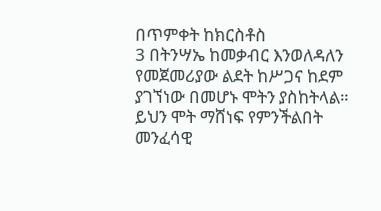በጥምቀት ከክርስቶስ
3 በትንሣኤ ከመቃብር እንወለዳለን
የመጀመሪያው ልደት ከሥጋና ከደም ያገኘነው በመሆኑ ሞትን ያስከትላል። ይህን ሞት ማሸነፍ የምንችልበት መንፈሳዊ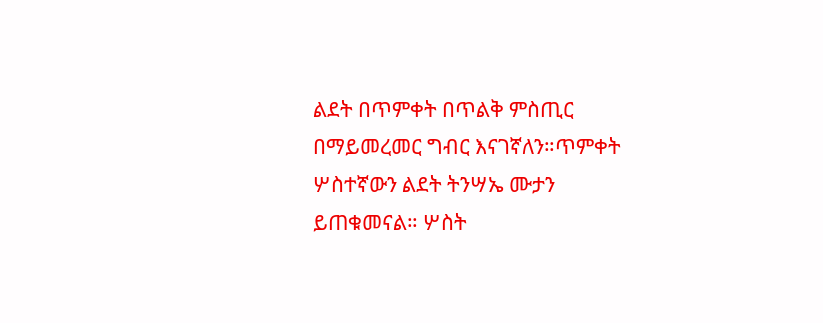ልደት በጥምቀት በጥልቅ ምስጢር በማይመረመር ግብር እናገኛለን።ጥምቀት ሦስተኛውን ልደት ትንሣኤ ሙታን ይጠቁመናል። ሦስት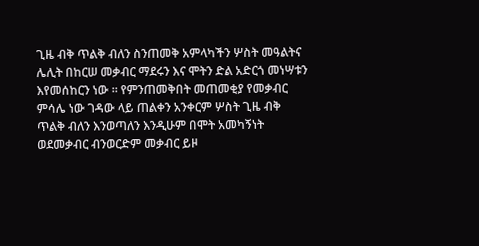ጊዜ ብቅ ጥልቅ ብለን ስንጠመቅ አምላካችን ሦስት መዓልትና ሌሊት በከርሠ መቃብር ማደሩን እና ሞትን ድል አድርጎ መነሣቱን እየመሰከርን ነው ። የምንጠመቅበት መጠመቂያ የመቃብር ምሳሌ ነው ገዳው ላይ ጠልቀን አንቀርም ሦስት ጊዜ ብቅ ጥልቅ ብለን እንወጣለን እንዲሁም በሞት አመካኝነት ወደመቃብር ብንወርድም መቃብር ይዞ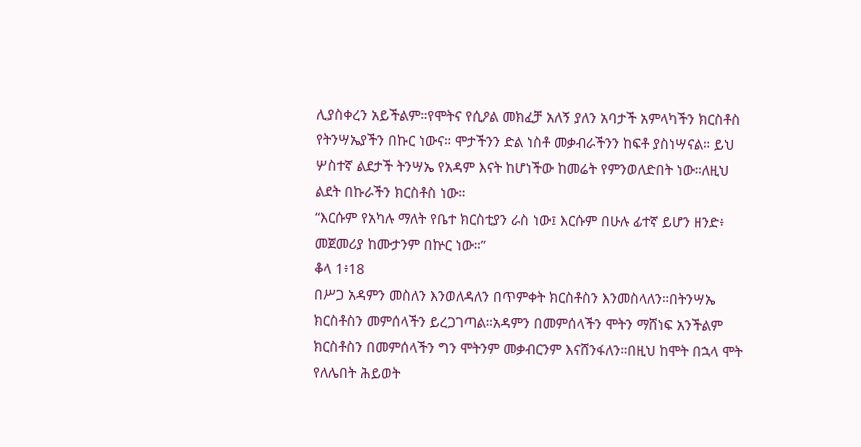ሊያስቀረን አይችልም።የሞትና የሲዖል መክፈቻ አለኝ ያለን አባታች አምላካችን ክርስቶስ የትንሣኤያችን በኩር ነውና። ሞታችንን ድል ነስቶ መቃብራችንን ከፍቶ ያስነሣናል። ይህ ሦስተኛ ልደታች ትንሣኤ የአዳም እናት ከሆነችው ከመሬት የምንወለድበት ነው።ለዚህ ልደት በኩራችን ክርስቶስ ነው።
“እርሱም የአካሉ ማለት የቤተ ክርስቲያን ራስ ነው፤ እርሱም በሁሉ ፊተኛ ይሆን ዘንድ፥ መጀመሪያ ከሙታንም በኵር ነው።”
ቆላ 1፥18
በሥጋ አዳምን መስለን እንወለዳለን በጥምቀት ክርስቶስን እንመስላለን።በትንሣኤ ክርስቶስን መምሰላችን ይረጋገጣል።አዳምን በመምሰላችን ሞትን ማሸነፍ አንችልም ክርስቶስን በመምሰላችን ግን ሞትንም መቃብርንም እናሸንፋለን።በዚህ ከሞት በኋላ ሞት የለሌበት ሕይወት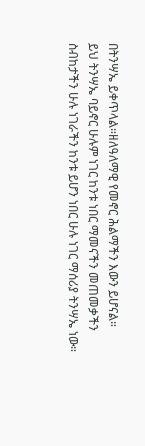በትንሣኤ ይቀጥላል።ዘለዓለማዊ የመኖር ሕልማችን እውን ይሆናል።
ይህ ትንሣኤ ባይኖር ሁሉም ነገር ከንቱ ነበር ማመናችን መጠመቃችን ስብከታችን ሁሉ ነገራችን ከንቱ ይሆን ነበር ሁሉ ነገር ማሰሪያ ትንሣኤ ነው።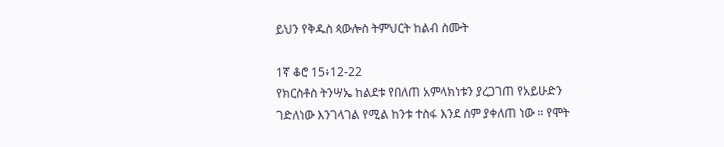ይህን የቅዱስ ጳውሎስ ትምህርት ከልብ ስሙት

1ኛ ቆሮ 15፥12-22
የክርስቶስ ትንሣኤ ከልደቱ የበለጠ አምላክነቱን ያረጋገጠ የአይሁድን ገድለነው እንገላገል የሚል ከንቱ ተስፋ እንደ ሰም ያቀለጠ ነው ። የሞት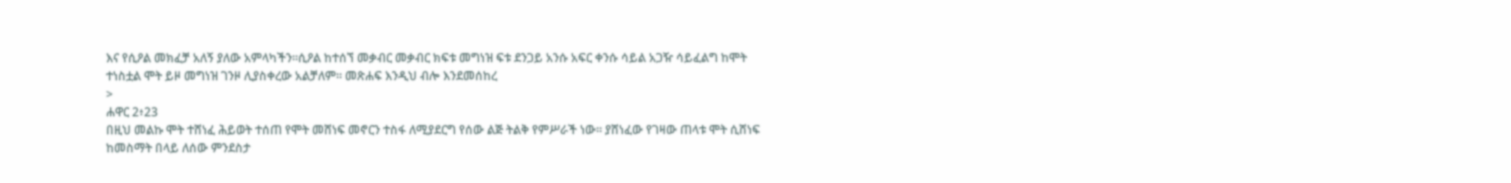እና የሲዖል መክፈቻ አለኝ ያለው አምላካችን።ሲዖል ከተሰኘ መቃብር መቃብር ክፍቱ መግነዝ ፍቱ ደንጋይ አንሱ አፍር ቀንሱ ሳይል አጋዥ ሳይፈልግ ከሞት ተነስቷል ሞት ይዞ መግነዝ ገንዞ ሊያስቀረው አልቻለም። መጽሐፍ እንዲህ ብሎ እንደመሰከረ
>
ሐዋር 2፥23
በዚህ መልኩ ሞት ተሸነፈ ሕይወት ተሰጠ የሞት መሸነፍ መኖርን ተስፋ ለሚያደርግ የሰው ልጅ ትልቅ የምሥራች ነው። ያሸነፈው የገዛው ጠላቱ ሞት ሲሸነፍ ከመስማት በላይ ለሰው ምንደስታ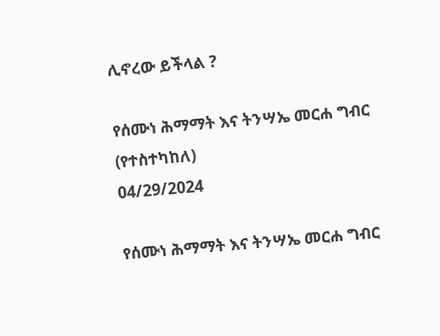ሊኖረው ይችላል ?

የሰሙነ ሕማማት እና ትንሣኤ መርሐ ግብር (የተስተካከለ)
04/29/2024

የሰሙነ ሕማማት እና ትንሣኤ መርሐ ግብር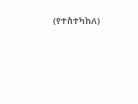(የተስተካከለ)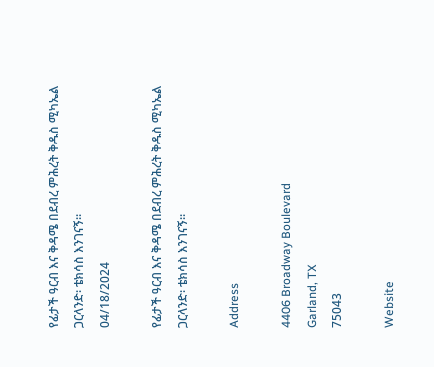የፊታች ዓርብ እና ቅዳሜ በደብረ ምሕረት ቅዱስ ሚካኤል ጋርላንድ፡ ቴክሳስ እንገናኝ።
04/18/2024

የፊታች ዓርብ እና ቅዳሜ በደብረ ምሕረት ቅዱስ ሚካኤል ጋርላንድ፡ ቴክሳስ እንገናኝ።

Address

4406 Broadway Boulevard
Garland, TX
75043

Website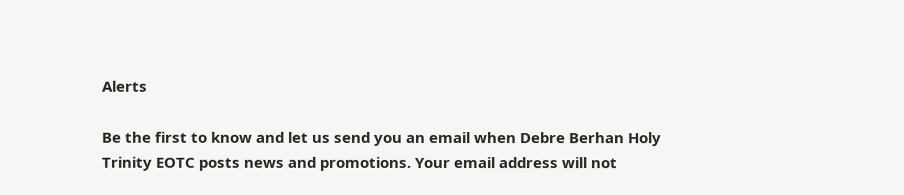Alerts

Be the first to know and let us send you an email when Debre Berhan Holy Trinity EOTC posts news and promotions. Your email address will not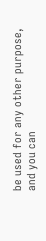be used for any other purpose, and you can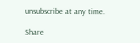unsubscribe at any time.

Share